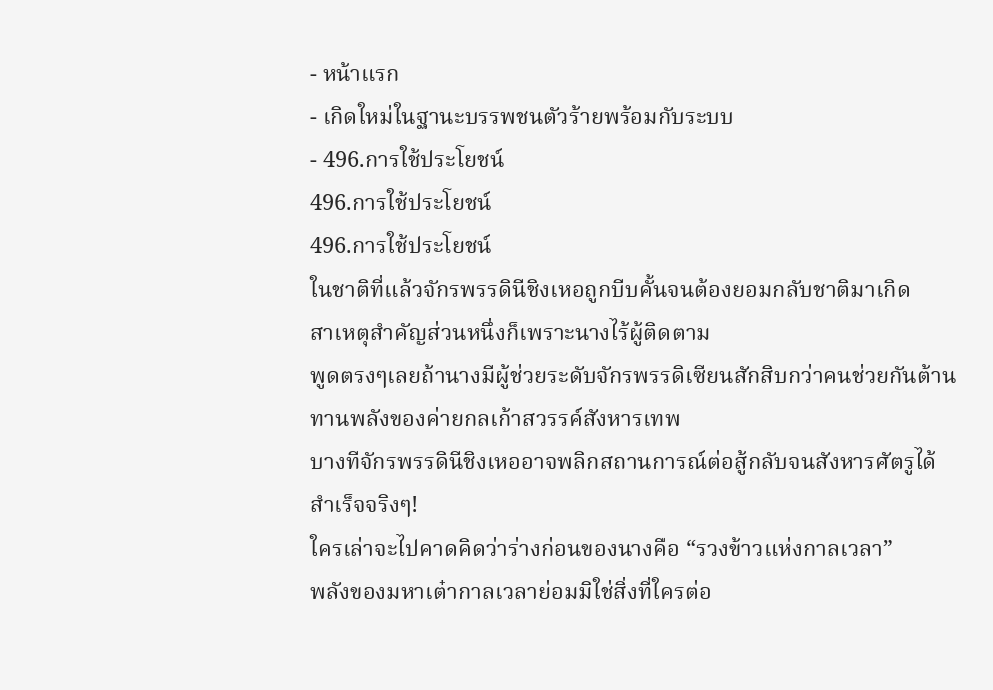- หน้าแรก
- เกิดใหม่ในฐานะบรรพชนตัวร้ายพร้อมกับระบบ
- 496.การใช้ประโยชน์
496.การใช้ประโยชน์
496.การใช้ประโยชน์
ในชาติที่แล้วจักรพรรดินีชิงเหอถูกบีบคั้นจนต้องยอมกลับชาติมาเกิด
สาเหตุสำคัญส่วนหนึ่งก็เพราะนางไร้ผู้ติดตาม
พูดตรงๆเลยถ้านางมีผู้ช่วยระดับจักรพรรดิเซียนสักสิบกว่าคนช่วยกันต้านทานพลังของค่ายกลเก้าสวรรค์สังหารเทพ
บางทีจักรพรรดินีชิงเหออาจพลิกสถานการณ์ต่อสู้กลับจนสังหารศัตรูได้สำเร็จจริงๆ!
ใครเล่าจะไปคาดคิดว่าร่างก่อนของนางคือ “รวงข้าวแห่งกาลเวลา”
พลังของมหาเต๋ากาลเวลาย่อมมิใช่สิ่งที่ใครต่อ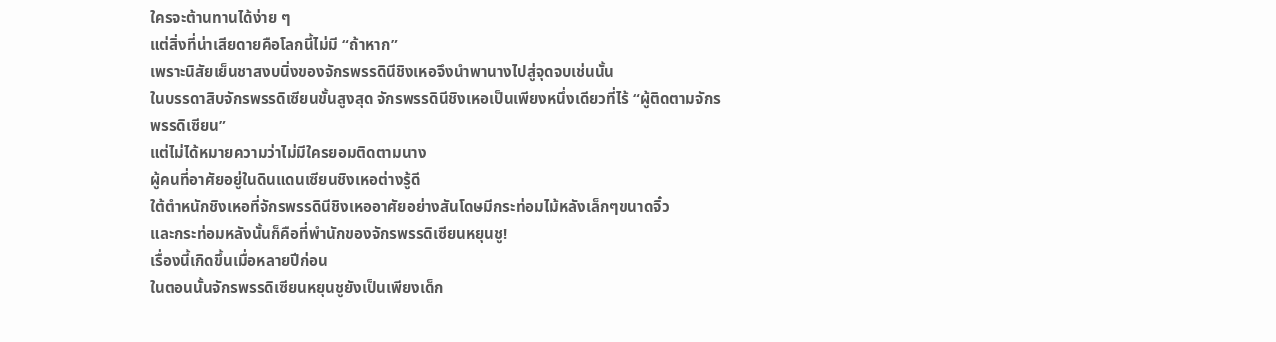ใครจะต้านทานได้ง่าย ๆ
แต่สิ่งที่น่าเสียดายคือโลกนี้ไม่มี “ถ้าหาก”
เพราะนิสัยเย็นชาสงบนิ่งของจักรพรรดินีชิงเหอจึงนำพานางไปสู่จุดจบเช่นนั้น
ในบรรดาสิบจักรพรรดิเซียนขั้นสูงสุด จักรพรรดินีชิงเหอเป็นเพียงหนึ่งเดียวที่ไร้ “ผู้ติดตามจักรพรรดิเซียน”
แต่ไม่ได้หมายความว่าไม่มีใครยอมติดตามนาง
ผู้คนที่อาศัยอยู่ในดินแดนเซียนชิงเหอต่างรู้ดี
ใต้ตำหนักชิงเหอที่จักรพรรดินีชิงเหออาศัยอย่างสันโดษมีกระท่อมไม้หลังเล็กๆขนาดจิ๋ว
และกระท่อมหลังนั้นก็คือที่พำนักของจักรพรรดิเซียนหยุนชู!
เรื่องนี้เกิดขึ้นเมื่อหลายปีก่อน
ในตอนนั้นจักรพรรดิเซียนหยุนชูยังเป็นเพียงเด็ก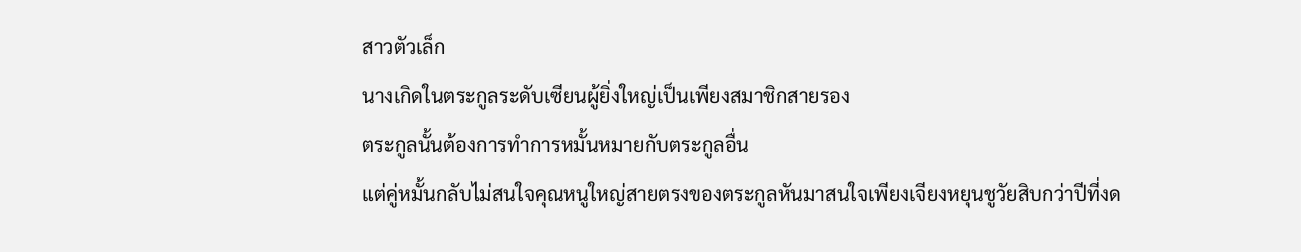สาวตัวเล็ก
นางเกิดในตระกูลระดับเซียนผู้ยิ่งใหญ่เป็นเพียงสมาชิกสายรอง
ตระกูลนั้นต้องการทำการหมั้นหมายกับตระกูลอื่น
แต่คู่หมั้นกลับไม่สนใจคุณหนูใหญ่สายตรงของตระกูลหันมาสนใจเพียงเจียงหยุนชูวัยสิบกว่าปีที่งด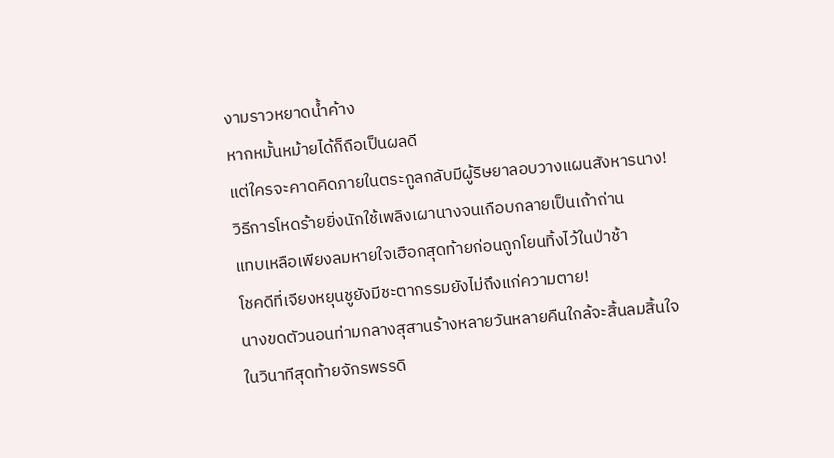งามราวหยาดน้ำค้าง
หากหมั้นหม้ายได้ก็ถือเป็นผลดี
แต่ใครจะคาดคิดภายในตระกูลกลับมีผู้ริษยาลอบวางแผนสังหารนาง!
วิธีการโหดร้ายยิ่งนักใช้เพลิงเผานางจนเกือบกลายเป็นเถ้าถ่าน
แทบเหลือเพียงลมหายใจเฮือกสุดท้ายก่อนถูกโยนทิ้งไว้ในป่าช้า
โชคดีที่เจียงหยุนชูยังมีชะตากรรมยังไม่ถึงแก่ความตาย!
นางขดตัวนอนท่ามกลางสุสานร้างหลายวันหลายคืนใกล้จะสิ้นลมสิ้นใจ
ในวินาทีสุดท้ายจักรพรรดิ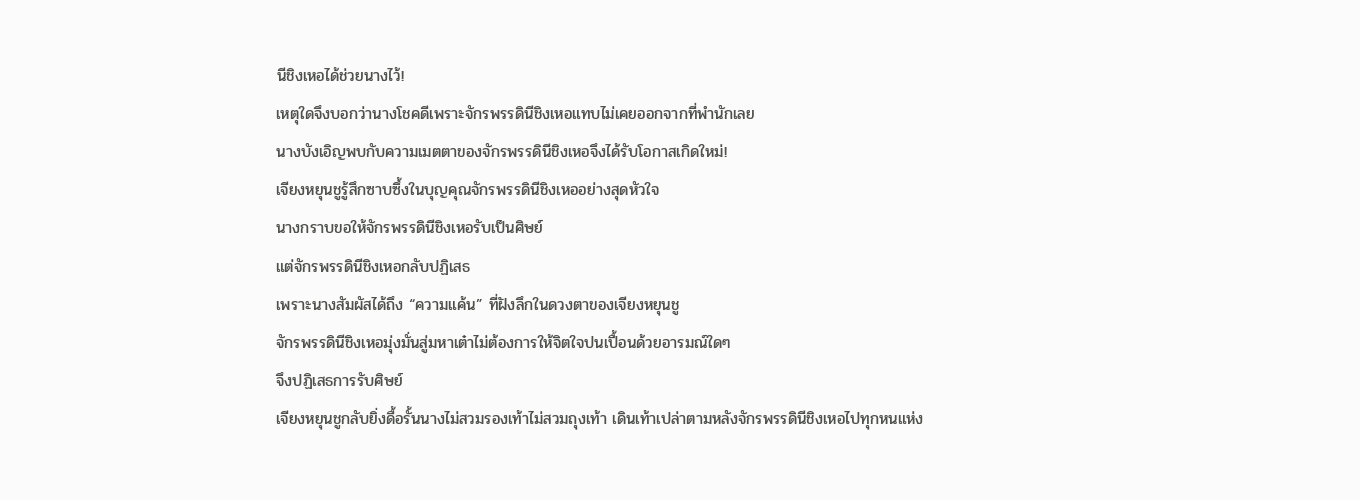นีชิงเหอได้ช่วยนางไว้!
เหตุใดจึงบอกว่านางโชคดีเพราะจักรพรรดินีชิงเหอแทบไม่เคยออกจากที่พำนักเลย
นางบังเอิญพบกับความเมตตาของจักรพรรดินีชิงเหอจึงได้รับโอกาสเกิดใหม่!
เจียงหยุนชูรู้สึกซาบซึ้งในบุญคุณจักรพรรดินีชิงเหออย่างสุดหัวใจ
นางกราบขอให้จักรพรรดินีชิงเหอรับเป็นศิษย์
แต่จักรพรรดินีชิงเหอกลับปฏิเสธ
เพราะนางสัมผัสได้ถึง “ความแค้น” ที่ฝังลึกในดวงตาของเจียงหยุนชู
จักรพรรดินีชิงเหอมุ่งมั่นสู่มหาเต๋าไม่ต้องการให้จิตใจปนเปื้อนด้วยอารมณ์ใดๆ
จึงปฏิเสธการรับศิษย์
เจียงหยุนชูกลับยิ่งดื้อรั้นนางไม่สวมรองเท้าไม่สวมถุงเท้า เดินเท้าเปล่าตามหลังจักรพรรดินีชิงเหอไปทุกหนแห่ง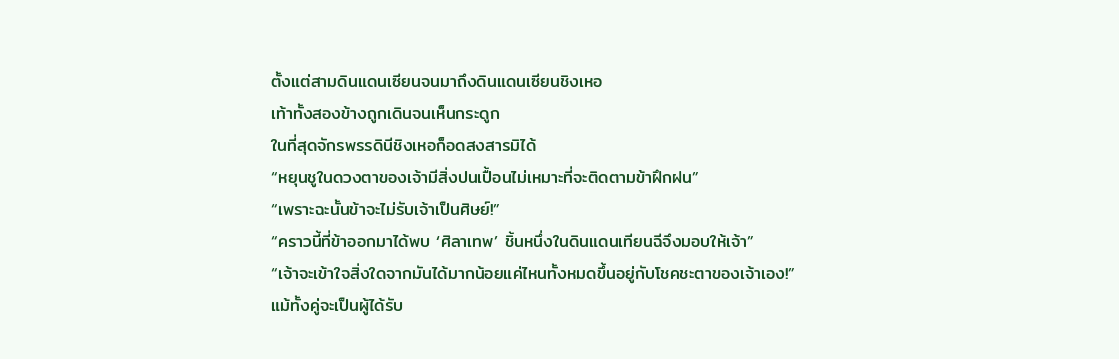ตั้งแต่สามดินแดนเซียนจนมาถึงดินแดนเซียนชิงเหอ
เท้าทั้งสองข้างถูกเดินจนเห็นกระดูก
ในที่สุดจักรพรรดินีชิงเหอก็อดสงสารมิได้
“หยุนชูในดวงตาของเจ้ามีสิ่งปนเปื้อนไม่เหมาะที่จะติดตามข้าฝึกฝน”
“เพราะฉะนั้นข้าจะไม่รับเจ้าเป็นศิษย์!”
“คราวนี้ที่ข้าออกมาได้พบ ‘ศิลาเทพ’ ชิ้นหนึ่งในดินแดนเทียนฉีจึงมอบให้เจ้า”
“เจ้าจะเข้าใจสิ่งใดจากมันได้มากน้อยแค่ไหนทั้งหมดขึ้นอยู่กับโชคชะตาของเจ้าเอง!”
แม้ทั้งคู่จะเป็นผู้ได้รับ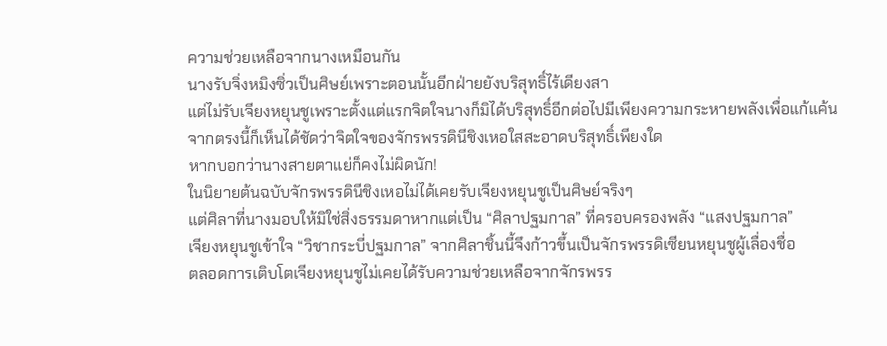ความช่วยเหลือจากนางเหมือนกัน
นางรับจิ่งหมิงซิ่วเป็นศิษย์เพราะตอนนั้นอีกฝ่ายยังบริสุทธิ์ไร้เดียงสา
แต่ไม่รับเจียงหยุนชูเพราะตั้งแต่แรกจิตใจนางก็มิได้บริสุทธิ์อีกต่อไปมีเพียงความกระหายพลังเพื่อแก้แค้น
จากตรงนี้ก็เห็นได้ชัดว่าจิตใจของจักรพรรดินีชิงเหอใสสะอาดบริสุทธิ์เพียงใด
หากบอกว่านางสายตาแย่ก็คงไม่ผิดนัก!
ในนิยายต้นฉบับจักรพรรดินีชิงเหอไม่ได้เคยรับเจียงหยุนชูเป็นศิษย์จริงๆ
แต่ศิลาที่นางมอบให้มิใช่สิ่งธรรมดาหากแต่เป็น “ศิลาปฐมกาล” ที่ครอบครองพลัง “แสงปฐมกาล”
เจียงหยุนชูเข้าใจ “วิชากระบี่ปฐมกาล” จากศิลาชิ้นนี้จึงก้าวขึ้นเป็นจักรพรรดิเซียนหยุนชูผู้เลื่องชื่อ
ตลอดการเติบโตเจียงหยุนชูไม่เคยได้รับความช่วยเหลือจากจักรพรร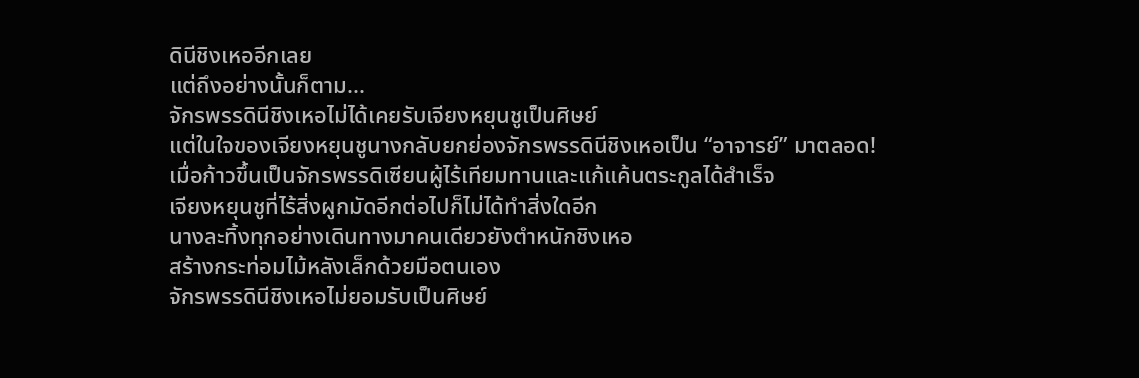ดินีชิงเหออีกเลย
แต่ถึงอย่างนั้นก็ตาม...
จักรพรรดินีชิงเหอไม่ได้เคยรับเจียงหยุนชูเป็นศิษย์
แต่ในใจของเจียงหยุนชูนางกลับยกย่องจักรพรรดินีชิงเหอเป็น “อาจารย์” มาตลอด!
เมื่อก้าวขึ้นเป็นจักรพรรดิเซียนผู้ไร้เทียมทานและแก้แค้นตระกูลได้สำเร็จ
เจียงหยุนชูที่ไร้สิ่งผูกมัดอีกต่อไปก็ไม่ได้ทำสิ่งใดอีก
นางละทิ้งทุกอย่างเดินทางมาคนเดียวยังตำหนักชิงเหอ
สร้างกระท่อมไม้หลังเล็กด้วยมือตนเอง
จักรพรรดินีชิงเหอไม่ยอมรับเป็นศิษย์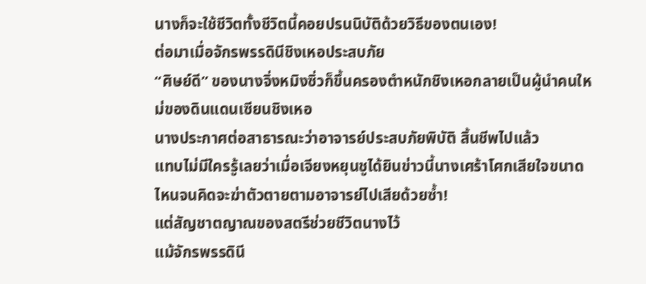นางก็จะใช้ชีวิตทั้งชีวิตนี้คอยปรนนิบัติด้วยวิธีของตนเอง!
ต่อมาเมื่อจักรพรรดินีชิงเหอประสบภัย
“ศิษย์ดี” ของนางจิ่งหมิงซิ่วก็ขึ้นครองตำหนักชิงเหอกลายเป็นผู้นำคนใหม่ของดินแดนเซียนชิงเหอ
นางประกาศต่อสาธารณะว่าอาจารย์ประสบภัยพิบัติ สิ้นชีพไปแล้ว
แทบไม่มีใครรู้เลยว่าเมื่อเจียงหยุนชูได้ยินข่าวนี้นางเศร้าโศกเสียใจขนาดไหนจนคิดจะฆ่าตัวตายตามอาจารย์ไปเสียด้วยซ้ำ!
แต่สัญชาตญาณของสตรีช่วยชีวิตนางไว้
แม้จักรพรรดินี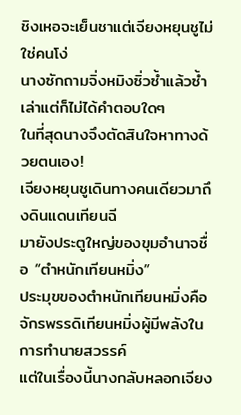ชิงเหอจะเย็นชาแต่เจียงหยุนชูไม่ใช่คนโง่
นางซักถามจิ่งหมิงซิ่วซ้ำแล้วซ้ำเล่าแต่ก็ไม่ได้คำตอบใดๆ
ในที่สุดนางจึงตัดสินใจหาทางด้วยตนเอง!
เจียงหยุนชูเดินทางคนเดียวมาถึงดินแดนเทียนฉี
มายังประตูใหญ่ของขุมอำนาจชื่อ “ตำหนักเทียนหมิ่ง”
ประมุขของตำหนักเทียนหมิ่งคือจักรพรรดิเทียนหมิ่งผู้มีพลังในการทำนายสวรรค์
แต่ในเรื่องนี้นางกลับหลอกเจียง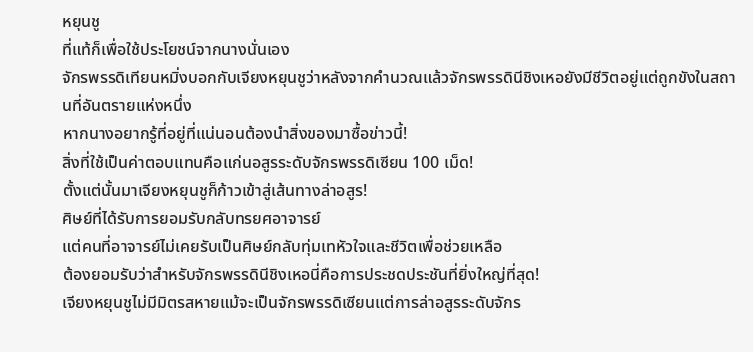หยุนชู
ที่แท้ก็เพื่อใช้ประโยชน์จากนางนั่นเอง
จักรพรรดิเทียนหมิ่งบอกกับเจียงหยุนชูว่าหลังจากคำนวณแล้วจักรพรรดินีชิงเหอยังมีชีวิตอยู่แต่ถูกขังในสถานที่อันตรายแห่งหนึ่ง
หากนางอยากรู้ที่อยู่ที่แน่นอนต้องนำสิ่งของมาซื้อข่าวนี้!
สิ่งที่ใช้เป็นค่าตอบแทนคือแก่นอสูรระดับจักรพรรดิเซียน 100 เม็ด!
ตั้งแต่นั้นมาเจียงหยุนชูก็ก้าวเข้าสู่เส้นทางล่าอสูร!
ศิษย์ที่ได้รับการยอมรับกลับทรยศอาจารย์
แต่คนที่อาจารย์ไม่เคยรับเป็นศิษย์กลับทุ่มเทหัวใจและชีวิตเพื่อช่วยเหลือ
ต้องยอมรับว่าสำหรับจักรพรรดินีชิงเหอนี่คือการประชดประชันที่ยิ่งใหญ่ที่สุด!
เจียงหยุนชูไม่มีมิตรสหายแม้จะเป็นจักรพรรดิเซียนแต่การล่าอสูรระดับจักร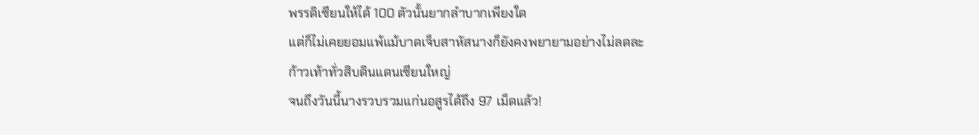พรรดิเซียนให้ได้ 100 ตัวนั้นยากลำบากเพียงใด
แต่ก็ไม่เคยยอมแพ้แม้บาดเจ็บสาหัสนางก็ยังคงพยายามอย่างไม่ลดละ
ก้าวเท้าทั่วสิบดินแดนเซียนใหญ่
จนถึงวันนี้นางรวบรวมแก่นอสูรได้ถึง 97 เม็ดแล้ว!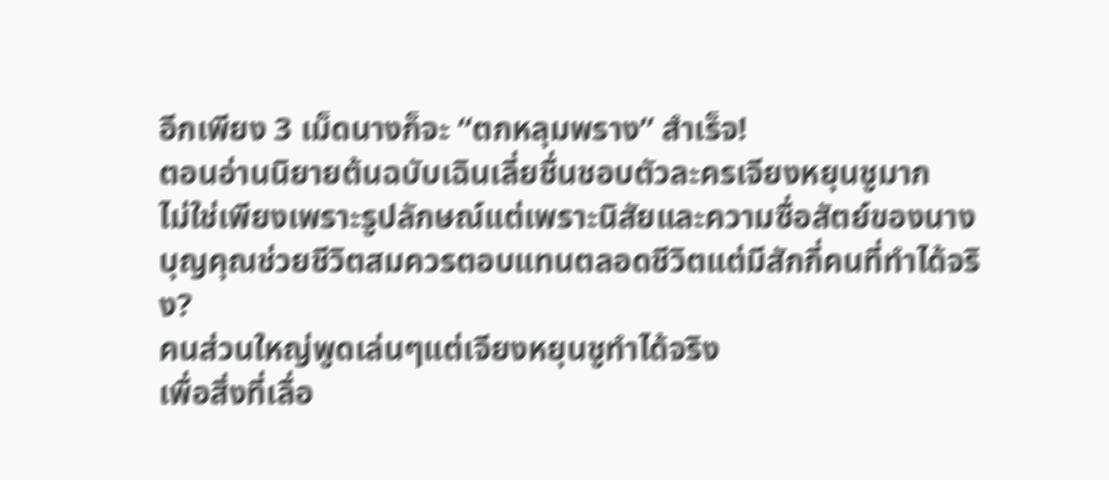อีกเพียง 3 เม็ดนางก็จะ “ตกหลุมพราง” สำเร็จ!
ตอนอ่านนิยายต้นฉบับเฉินเลี่ยชื่นชอบตัวละครเจียงหยุนชูมาก
ไม่ใช่เพียงเพราะรูปลักษณ์แต่เพราะนิสัยและความซื่อสัตย์ของนาง
บุญคุณช่วยชีวิตสมควรตอบแทนตลอดชีวิตแต่มีสักกี่คนที่ทำได้จริง?
คนส่วนใหญ่พูดเล่นๆแต่เจียงหยุนชูทำได้จริง
เพื่อสิ่งที่เลื่อ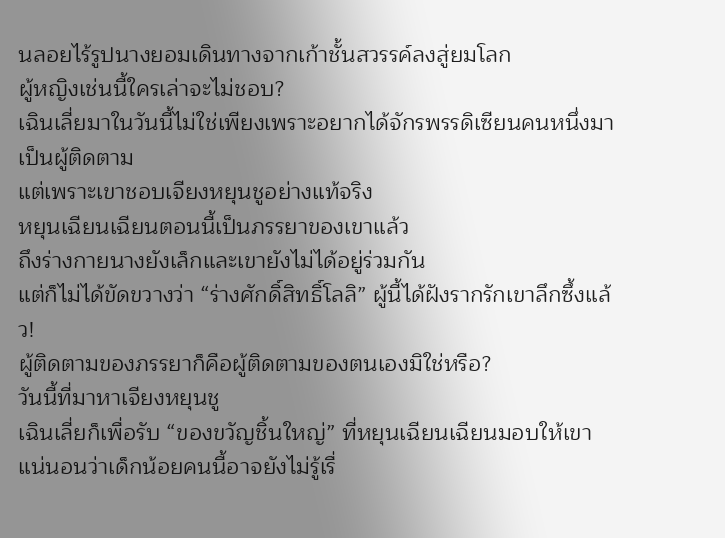นลอยไร้รูปนางยอมเดินทางจากเก้าชั้นสวรรค์ลงสู่ยมโลก
ผู้หญิงเช่นนี้ใครเล่าจะไม่ชอบ?
เฉินเลี่ยมาในวันนี้ไม่ใช่เพียงเพราะอยากได้จักรพรรดิเซียนคนหนึ่งมาเป็นผู้ติดตาม
แต่เพราะเขาชอบเจียงหยุนชูอย่างแท้จริง
หยุนเฉียนเฉียนตอนนี้เป็นภรรยาของเขาแล้ว
ถึงร่างกายนางยังเล็กและเขายังไม่ได้อยู่ร่วมกัน
แต่ก็ไม่ได้ขัดขวางว่า “ร่างศักดิ์สิทธิ์โลลิ” ผู้นี้ได้ฝังรากรักเขาลึกซึ้งแล้ว!
ผู้ติดตามของภรรยาก็คือผู้ติดตามของตนเองมิใช่หรือ?
วันนี้ที่มาหาเจียงหยุนชู
เฉินเลี่ยก็เพื่อรับ “ของขวัญชิ้นใหญ่” ที่หยุนเฉียนเฉียนมอบให้เขา
แน่นอนว่าเด็กน้อยคนนี้อาจยังไม่รู้เรื่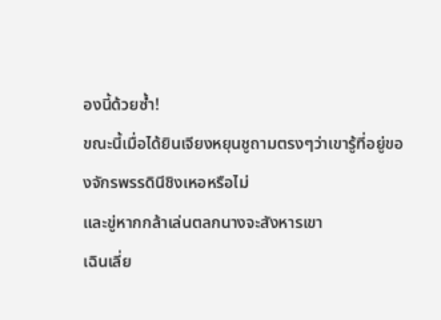องนี้ด้วยซ้ำ!
ขณะนี้เมื่อได้ยินเจียงหยุนชูถามตรงๆว่าเขารู้ที่อยู่ของจักรพรรดินีชิงเหอหรือไม่
และขู่หากกล้าเล่นตลกนางจะสังหารเขา
เฉินเลี่ย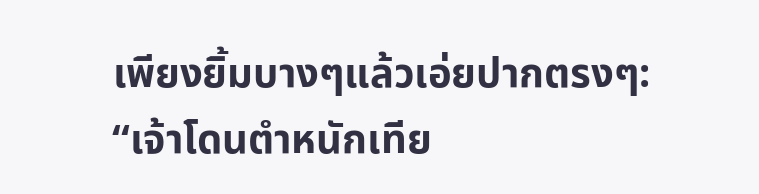เพียงยิ้มบางๆแล้วเอ่ยปากตรงๆ:
“เจ้าโดนตำหนักเทีย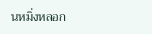นหมิ่งหลอก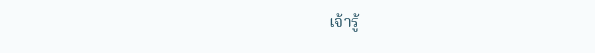เจ้ารู้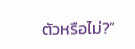ตัวหรือไม่?”